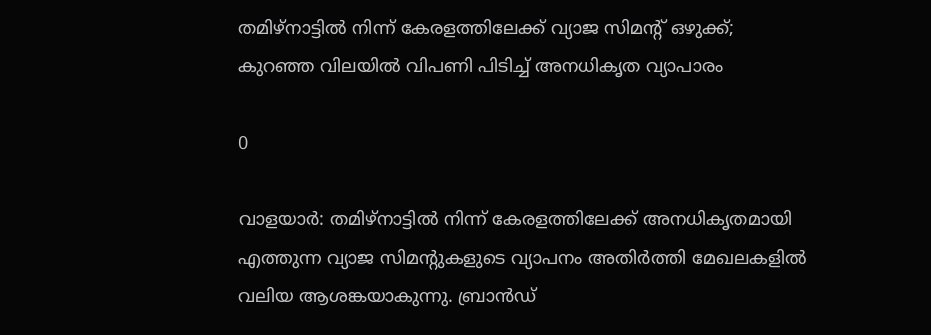തമിഴ്നാട്ടിൽ നിന്ന് കേരളത്തിലേക്ക് വ്യാജ സിമന്റ് ഒഴുക്ക്; കുറഞ്ഞ വിലയിൽ വിപണി പിടിച്ച് അനധികൃത വ്യാപാരം

0

വാളയാർ: തമിഴ്നാട്ടിൽ നിന്ന് കേരളത്തിലേക്ക് അനധികൃതമായി എത്തുന്ന വ്യാജ സിമന്റുകളുടെ വ്യാപനം അതിർത്തി മേഖലകളിൽ വലിയ ആശങ്കയാകുന്നു. ബ്രാൻഡ്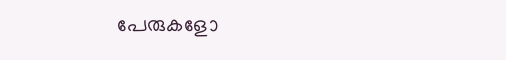പേരുകളോ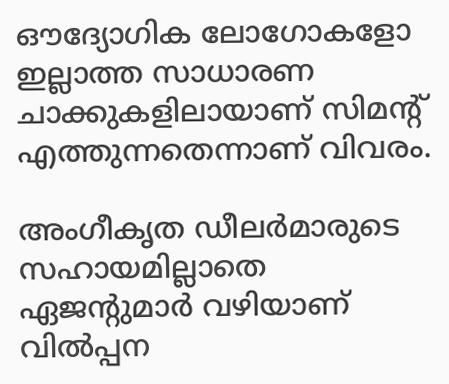ഔദ്യോഗിക ലോഗോകളോ ഇല്ലാത്ത സാധാരണ ചാക്കുകളിലായാണ് സിമന്റ് എത്തുന്നതെന്നാണ് വിവരം.

അംഗീകൃത ഡീലർമാരുടെ സഹായമില്ലാതെ ഏജന്റുമാർ വഴിയാണ് വിൽപ്പന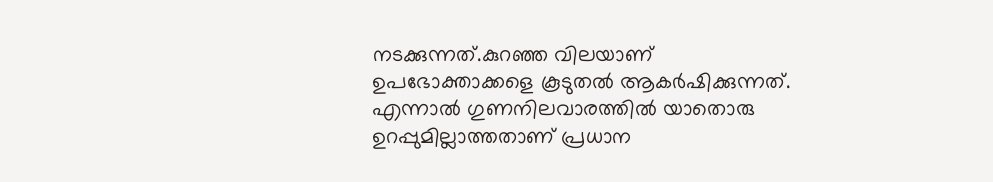നടക്കുന്നത്.കുറഞ്ഞ വിലയാണ് ഉപഭോക്താക്കളെ കൂടുതൽ ആകർഷിക്കുന്നത്. എന്നാൽ ഗുണനിലവാരത്തിൽ യാതൊരു ഉറപ്പുമില്ലാത്തതാണ് പ്രധാന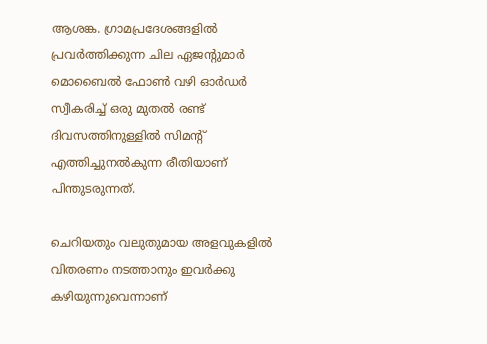ആശങ്ക. ഗ്രാമപ്രദേശങ്ങളിൽ പ്രവർത്തിക്കുന്ന ചില ഏജന്റുമാർ മൊബൈൽ ഫോൺ വഴി ഓർഡർ സ്വീകരിച്ച് ഒരു മുതൽ രണ്ട് ദിവസത്തിനുള്ളിൽ സിമന്റ് എത്തിച്ചുനൽകുന്ന രീതിയാണ് പിന്തുടരുന്നത്.

ചെറിയതും വലുതുമായ അളവുകളിൽ വിതരണം നടത്താനും ഇവർക്കു കഴിയുന്നുവെന്നാണ്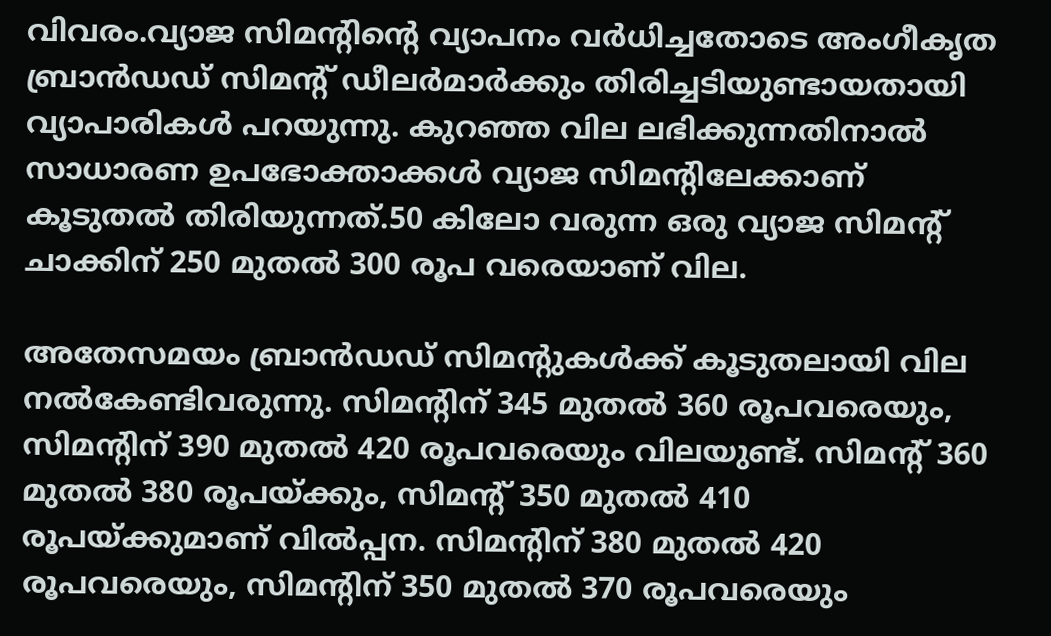വിവരം.വ്യാജ സിമന്റിന്റെ വ്യാപനം വർധിച്ചതോടെ അംഗീകൃത ബ്രാൻഡഡ് സിമന്റ് ഡീലർമാർക്കും തിരിച്ചടിയുണ്ടായതായി വ്യാപാരികൾ പറയുന്നു. കുറഞ്ഞ വില ലഭിക്കുന്നതിനാൽ സാധാരണ ഉപഭോക്താക്കൾ വ്യാജ സിമന്റിലേക്കാണ് കൂടുതൽ തിരിയുന്നത്.50 കിലോ വരുന്ന ഒരു വ്യാജ സിമന്റ് ചാക്കിന് 250 മുതൽ 300 രൂപ വരെയാണ് വില.

അതേസമയം ബ്രാൻഡഡ് സിമന്റുകൾക്ക് കൂടുതലായി വില നൽകേണ്ടിവരുന്നു. സിമന്റിന് 345 മുതൽ 360 രൂപവരെയും, സിമന്റിന് 390 മുതൽ 420 രൂപവരെയും വിലയുണ്ട്. സിമന്റ് 360 മുതൽ 380 രൂപയ്ക്കും, സിമന്റ് 350 മുതൽ 410 രൂപയ്ക്കുമാണ് വിൽപ്പന. സിമന്റിന് 380 മുതൽ 420 രൂപവരെയും, സിമന്റിന് 350 മുതൽ 370 രൂപവരെയും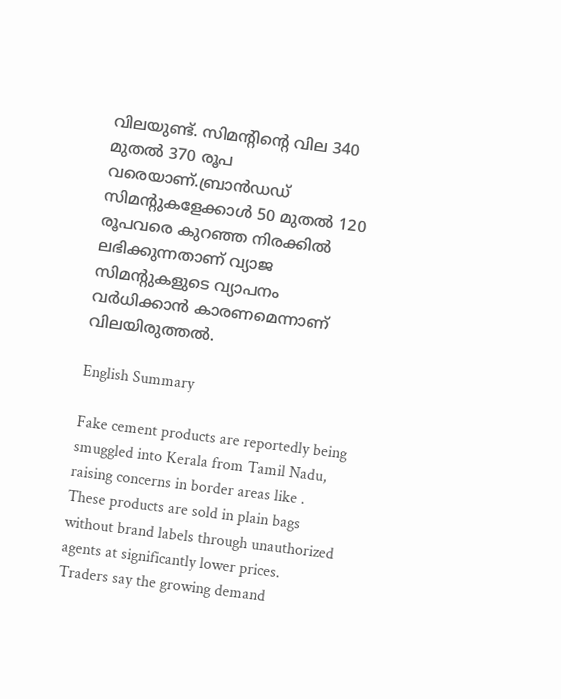വിലയുണ്ട്. സിമന്റിന്റെ വില 340 മുതൽ 370 രൂപ വരെയാണ്.ബ്രാൻഡഡ് സിമന്റുകളേക്കാൾ 50 മുതൽ 120 രൂപവരെ കുറഞ്ഞ നിരക്കിൽ ലഭിക്കുന്നതാണ് വ്യാജ സിമന്റുകളുടെ വ്യാപനം വർധിക്കാൻ കാരണമെന്നാണ് വിലയിരുത്തൽ.

English Summary

Fake cement products are reportedly being smuggled into Kerala from Tamil Nadu, raising concerns in border areas like . These products are sold in plain bags without brand labels through unauthorized agents at significantly lower prices. Traders say the growing demand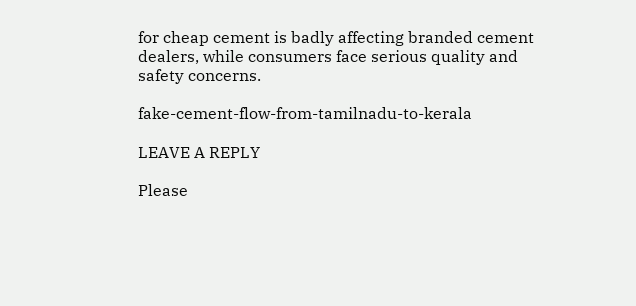for cheap cement is badly affecting branded cement dealers, while consumers face serious quality and safety concerns.

fake-cement-flow-from-tamilnadu-to-kerala

LEAVE A REPLY

Please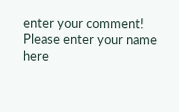enter your comment!
Please enter your name here